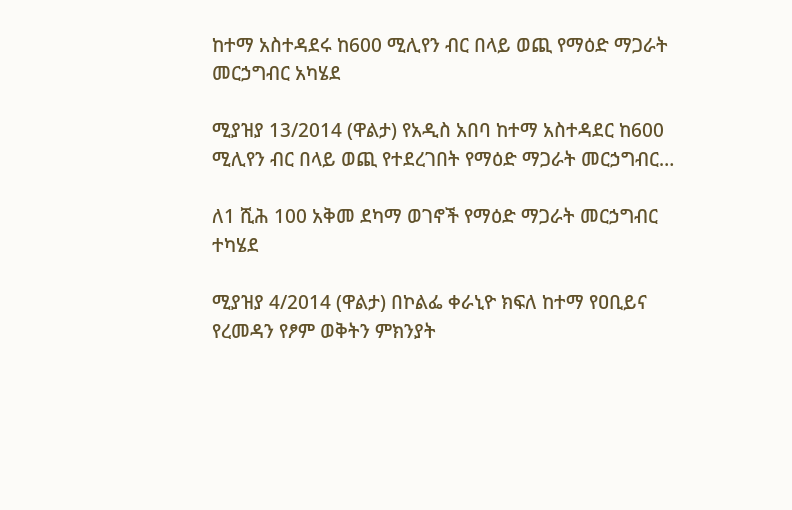ከተማ አስተዳደሩ ከ600 ሚሊየን ብር በላይ ወጪ የማዕድ ማጋራት መርኃግብር አካሄደ

ሚያዝያ 13/2014 (ዋልታ) የአዲስ አበባ ከተማ አስተዳደር ከ600 ሚሊየን ብር በላይ ወጪ የተደረገበት የማዕድ ማጋራት መርኃግብር…

ለ1 ሺሕ 100 አቅመ ደካማ ወገኖች የማዕድ ማጋራት መርኃግብር ተካሄደ

ሚያዝያ 4/2014 (ዋልታ) በኮልፌ ቀራኒዮ ክፍለ ከተማ የዐቢይና የረመዳን የፆም ወቅትን ምክንያት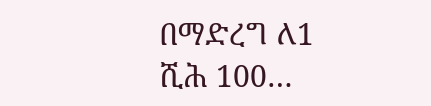በማድረግ ለ1 ሺሕ 100…